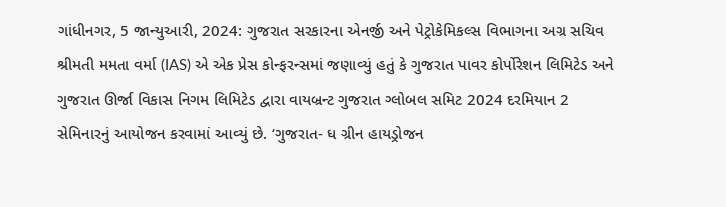ગાંધીનગર, 5 જાન્યુઆરી, 2024: ગુજરાત સરકારના એનર્જી અને પેટ્રોકેમિકલ્સ વિભાગના અગ્ર સચિવ શ્રીમતી મમતા વર્મા (IAS) એ એક પ્રેસ કોન્ફરન્સમાં જણાવ્યું હતું કે ગુજરાત પાવર કોર્પોરેશન લિમિટેડ અને ગુજરાત ઊર્જા વિકાસ નિગમ લિમિટેડ દ્વારા વાયબ્રન્ટ ગુજરાત ગ્લોબલ સમિટ 2024 દરમિયાન 2 સેમિનારનું આયોજન કરવામાં આવ્યું છે. ‘ગુજરાત- ધ ગ્રીન હાયડ્રોજન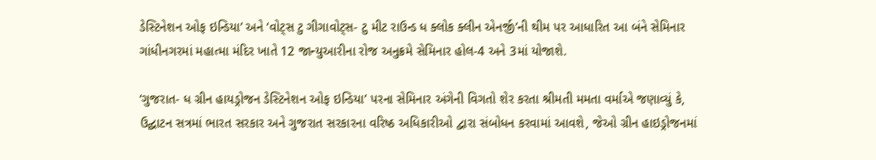ડેસ્ટિનેશન ઓફ ઇન્ડિયા’ અને ‘વોટ્સ ટુ ગીગાવોટ્સ- ટુ મીટ રાઉન્ડ ધ ક્લોક ક્લીન એનર્જી’ની થીમ પર આધારિત આ બંને સેમિનાર ગાંધીનગરમાં મહાત્મા મંદિર ખાતે 12 જાન્યુઆરીના રોજ અનુક્રમે સેમિનાર હોલ-4 અને 3માં યોજાશે.

‘ગુજરાત- ધ ગ્રીન હાયડ્રોજન ડેસ્ટિનેશન ઓફ ઇન્ડિયા’ પરના સેમિનાર અંગેની વિગતો શેર કરતા શ્રીમતી મમતા વર્માએ જણાવ્યું કે, ઉદ્ઘાટન સત્રમાં ભારત સરકાર અને ગુજરાત સરકારના વરિષ્ઠ અધિકારીઓ દ્વારા સંબોધન કરવામાં આવશે, જેઓ ગ્રીન હાઇડ્રોજનમાં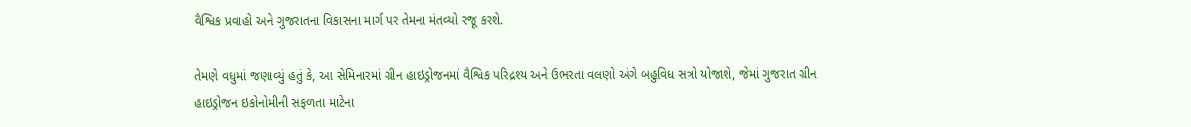વૈશ્વિક પ્રવાહો અને ગુજરાતના વિકાસના માર્ગ પર તેમના મંતવ્યો રજૂ કરશે.

તેમણે વધુમાં જણાવ્યું હતું કે, આ સેમિનારમાં ગ્રીન હાઇડ્રોજનમાં વૈશ્વિક પરિદ્રશ્ય અને ઉભરતા વલણો અંગે બહુવિધ સત્રો યોજાશે, જેમાં ગુજરાત ગ્રીન હાઇડ્રોજન ઇકોનોમીની સફળતા માટેના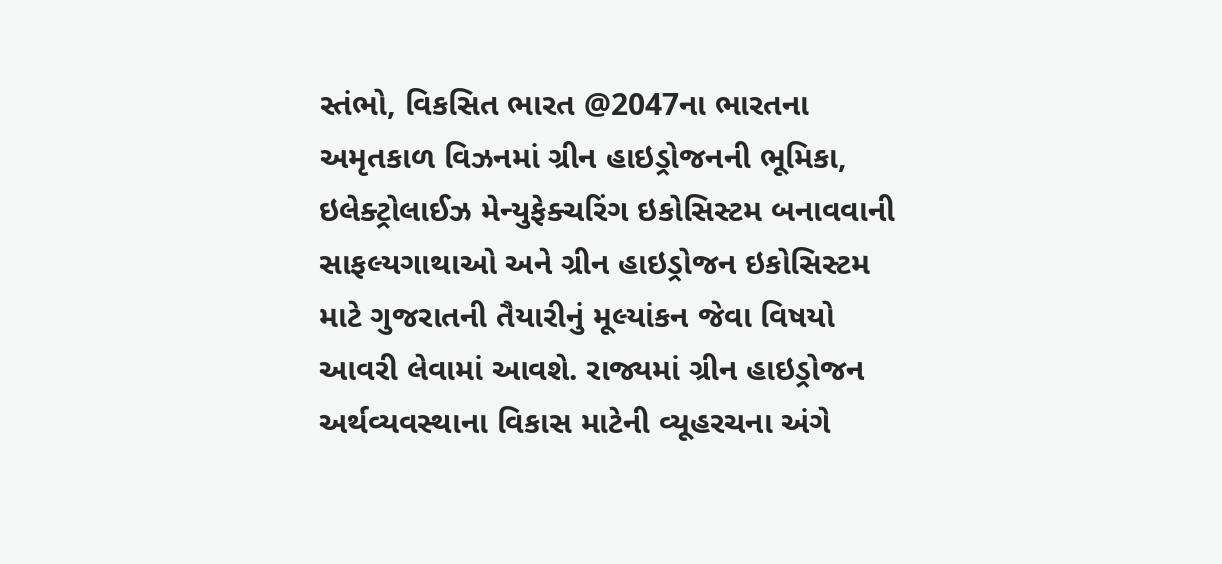સ્તંભો, વિકસિત ભારત @2047ના ભારતના અમૃતકાળ વિઝનમાં ગ્રીન હાઇડ્રોજનની ભૂમિકા, ઇલેક્ટ્રોલાઈઝ મેન્યુફેક્ચરિંગ ઇકોસિસ્ટમ બનાવવાની સાફલ્યગાથાઓ અને ગ્રીન હાઇડ્રોજન ઇકોસિસ્ટમ માટે ગુજરાતની તૈયારીનું મૂલ્યાંકન જેવા વિષયો આવરી લેવામાં આવશે. રાજ્યમાં ગ્રીન હાઇડ્રોજન અર્થવ્યવસ્થાના વિકાસ માટેની વ્યૂહરચના અંગે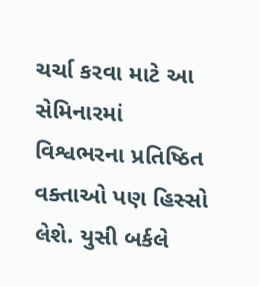ચર્ચા કરવા માટે આ સેમિનારમાં વિશ્વભરના પ્રતિષ્ઠિત વક્તાઓ પણ હિસ્સો લેશે. યુસી બર્કલે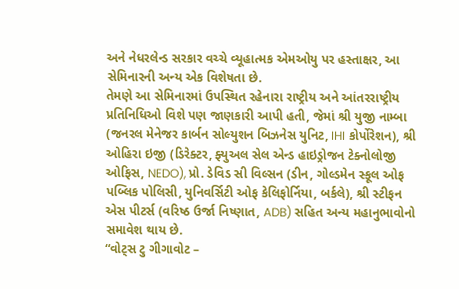અને નેધરલેન્ડ સરકાર વચ્ચે વ્યૂહાત્મક એમઓયુ પર હસ્તાક્ષર, આ સેમિનારની અન્ય એક વિશેષતા છે.
તેમણે આ સેમિનારમાં ઉપસ્થિત રહેનારા રાષ્ટ્રીય અને આંતરરાષ્ટ્રીય પ્રતિનિધિઓ વિશે પણ જાણકારી આપી હતી, જેમાં શ્રી યુજી નામ્બા (જનરલ મેનેજર કાર્બન સોલ્યુશન બિઝનેસ યુનિટ, IHI કોર્પોરેશન), શ્રી ઓહિરા ઇજી (ડિરેક્ટર, ફ્યુઅલ સેલ એન્ડ હાઇડ્રોજન ટેક્નોલોજી ઓફિસ, NEDO), પ્રો. ડેવિડ સી વિલ્સન (ડીન, ગોલ્ડમેન સ્કૂલ ઓફ પબ્લિક પોલિસી, યુનિવર્સિટી ઓફ કેલિફોર્નિયા, બર્કલે), શ્રી સ્ટીફન એસ પીટર્સ (વરિષ્ઠ ઉર્જા નિષ્ણાત, ADB) સહિત અન્ય મહાનુભાવોનો સમાવેશ થાય છે.
“વોટ્સ ટુ ગીગાવોટ –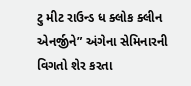ટુ મીટ રાઉન્ડ ધ ક્લોક ક્લીન એનર્જીને” અંગેના સેમિનારની વિગતો શેર કરતા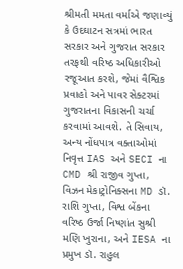શ્રીમતી મમતા વર્માએ જણાવ્યું કે ઉદઘાટન સત્રમાં ભારત સરકાર અને ગુજરાત સરકાર તરફથી વરિષ્ઠ અધિકારીઓ રજૂઆત કરશે, જેમાં વૈશ્વિક પ્રવાહો અને પાવર સેક્ટરમાં ગુજરાતના વિકાસની ચર્ચા કરવામાં આવશે. તે સિવાય, અન્ય નોંધપાત્ર વક્તાઓમાં નિવૃત્ત IAS અને SECI ના CMD શ્રી રાજીવ ગુપ્તા, વિઝન મેકાટ્રોનિક્સના MD ડૉ. રાશિ ગુપ્તા, વિશ્વ બેંકના વરિષ્ઠ ઉર્જા નિષ્ણાંત સુશ્રી મણિ ખુરાના, અને IESA ના પ્રમુખ ડૉ. રાહુલ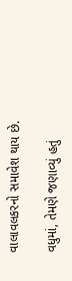વાલાવલકરનો સમાવેશ થાય છે.

વધુમાં, તેમણે જણાવ્યું હતું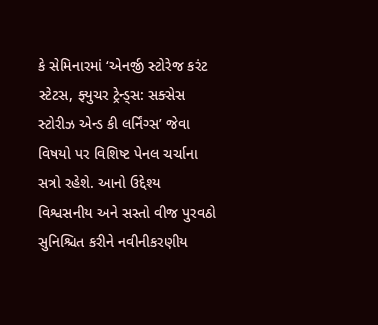કે સેમિનારમાં ‘એનર્જી સ્ટોરેજ કરંટ સ્ટેટસ, ફ્યુચર ટ્રેન્ડ્સ: સક્સેસ સ્ટોરીઝ એન્ડ કી લર્નિંગ્સ’ જેવા વિષયો પર વિશિષ્ટ પેનલ ચર્ચાના સત્રો રહેશે. આનો ઉદ્દેશ્ય વિશ્વસનીય અને સસ્તો વીજ પુરવઠો સુનિશ્ચિત કરીને નવીનીકરણીય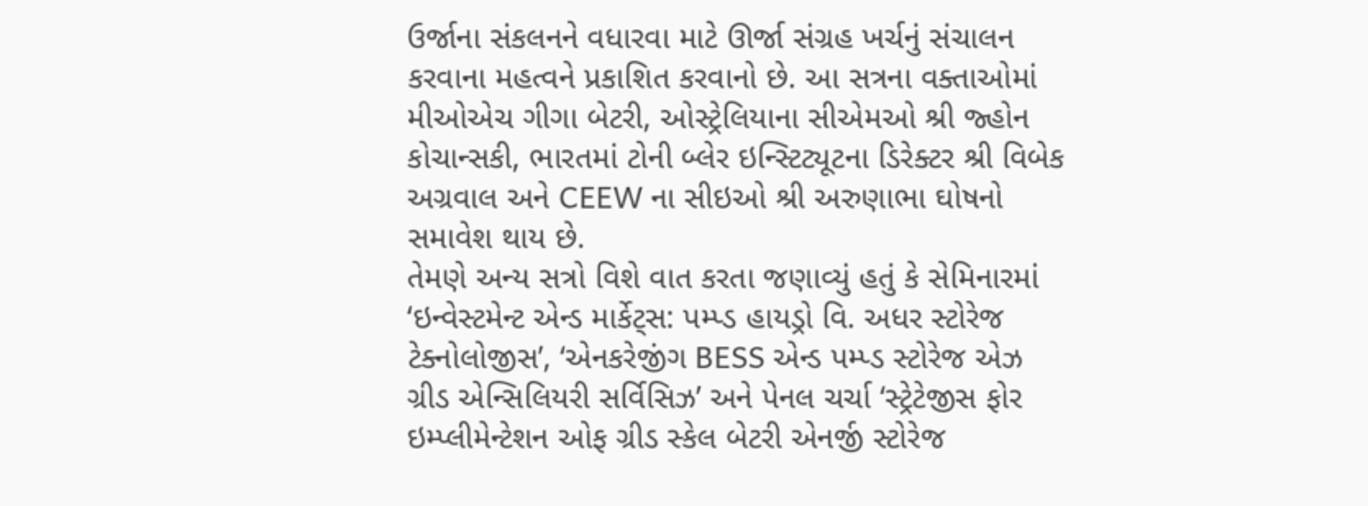ઉર્જાના સંકલનને વધારવા માટે ઊર્જા સંગ્રહ ખર્ચનું સંચાલન કરવાના મહત્વને પ્રકાશિત કરવાનો છે. આ સત્રના વક્તાઓમાં મીઓએચ ગીગા બેટરી, ઓસ્ટ્રેલિયાના સીએમઓ શ્રી જ્હોન કોચાન્સકી, ભારતમાં ટોની બ્લેર ઇન્સ્ટિટ્યૂટના ડિરેક્ટર શ્રી વિબેક અગ્રવાલ અને CEEW ના સીઇઓ શ્રી અરુણાભા ઘોષનો સમાવેશ થાય છે.
તેમણે અન્ય સત્રો વિશે વાત કરતા જણાવ્યું હતું કે સેમિનારમાં ‘ઇન્વેસ્ટમેન્ટ એન્ડ માર્કેટ્સ: પમ્પ્ડ હાયડ્રો વિ. અધર સ્ટોરેજ ટેક્નોલોજીસ’, ‘એનકરેજીંગ BESS એન્ડ પમ્પ્ડ સ્ટોરેજ એઝ ગ્રીડ એન્સિલિયરી સર્વિસિઝ’ અને પેનલ ચર્ચા ‘સ્ટ્રેટેજીસ ફોર ઇમ્પ્લીમેન્ટેશન ઓફ ગ્રીડ સ્કેલ બેટરી એનર્જી સ્ટોરેજ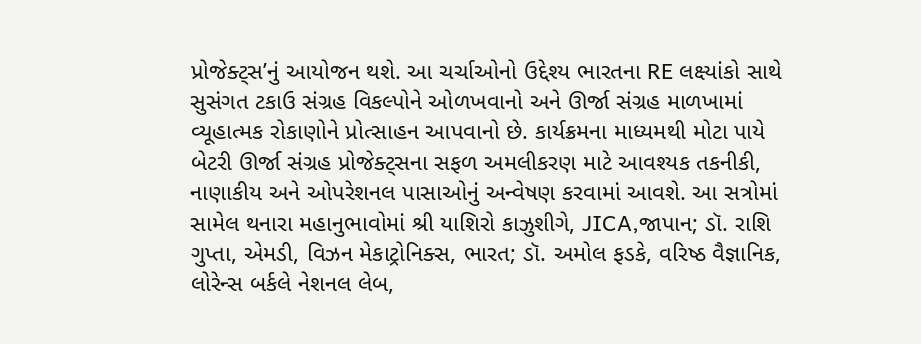પ્રોજેક્ટ્સ’નું આયોજન થશે. આ ચર્ચાઓનો ઉદ્દેશ્ય ભારતના RE લક્ષ્યાંકો સાથે સુસંગત ટકાઉ સંગ્રહ વિકલ્પોને ઓળખવાનો અને ઊર્જા સંગ્રહ માળખામાં વ્યૂહાત્મક રોકાણોને પ્રોત્સાહન આપવાનો છે. કાર્યક્રમના માધ્યમથી મોટા પાયે બેટરી ઊર્જા સંગ્રહ પ્રોજેક્ટ્સના સફળ અમલીકરણ માટે આવશ્યક તકનીકી, નાણાકીય અને ઓપરેશનલ પાસાઓનું અન્વેષણ કરવામાં આવશે. આ સત્રોમાં સામેલ થનારા મહાનુભાવોમાં શ્રી યાશિરો કાઝુશીગે, JICA,જાપાન; ડૉ. રાશિ ગુપ્તા, એમડી, વિઝન મેકાટ્રોનિક્સ, ભારત; ડૉ. અમોલ ફડકે, વરિષ્ઠ વૈજ્ઞાનિક, લોરેન્સ બર્કલે નેશનલ લેબ,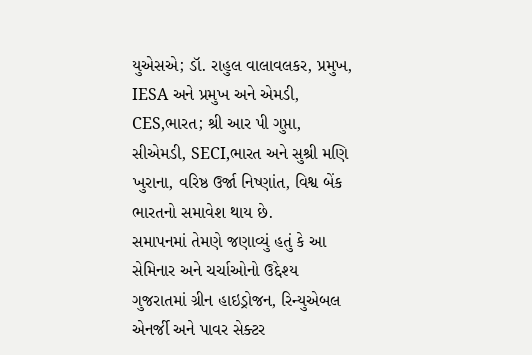યુએસએ; ડૉ. રાહુલ વાલાવલકર, પ્રમુખ, IESA અને પ્રમુખ અને એમડી, CES,ભારત; શ્રી આર પી ગુપ્તા, સીએમડી, SECI,ભારત અને સુશ્રી મણિ ખુરાના, વરિષ્ઠ ઉર્જા નિષ્ણાંત, વિશ્વ બેંક ભારતનો સમાવેશ થાય છે.
સમાપનમાં તેમણે જણાવ્યું હતું કે આ સેમિનાર અને ચર્ચાઓનો ઉદ્દેશ્ય ગુજરાતમાં ગ્રીન હાઇડ્રોજન, રિન્યુએબલ એનર્જી અને પાવર સેક્ટર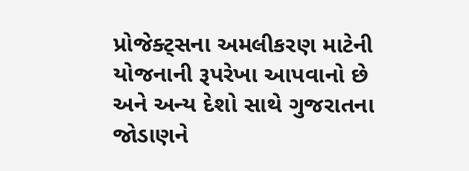પ્રોજેક્ટ્સના અમલીકરણ માટેની યોજનાની રૂપરેખા આપવાનો છે અને અન્ય દેશો સાથે ગુજરાતના જોડાણને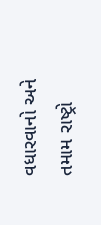વધારવાનો અને તમામ રાષ્ટ્રો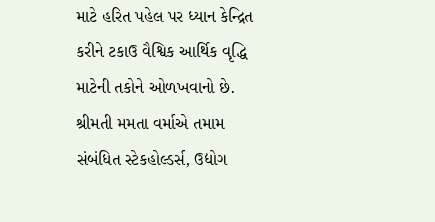માટે હરિત પહેલ પર ધ્યાન કેન્દ્રિત કરીને ટકાઉ વૈશ્વિક આર્થિક વૃદ્ધિ માટેની તકોને ઓળખવાનો છે.
શ્રીમતી મમતા વર્માએ તમામ સંબંધિત સ્ટેકહોલ્ડર્સ, ઉદ્યોગ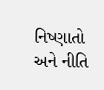નિષ્ણાતો અને નીતિ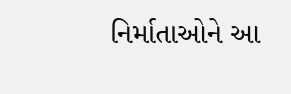નિર્માતાઓને આ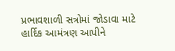પ્રભાવશાળી સત્રોમાં જોડાવા માટે હાર્દિક આમંત્રણ આપીને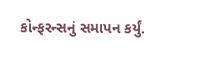કોન્ફરન્સનું સમાપન કર્યું.